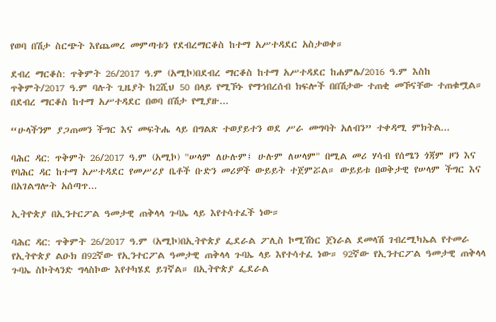የወባ በሽታ ስርጭት እየጨመረ መምጣቱን የደብረማርቆስ ከተማ አሥተዳደር አስታወቀ።

ደብረ ማርቆስ: ጥቅምት 26/2017 ዓ.ም (አሚኮ)በደብረ ማርቆስ ከተማ አሥተዳደር ከሐምሌ/2016 ዓ.ም እስከ ጥቅምት/2017 ዓ.ም ባሉት ጊዜያት ከ2ሺህ 50 በላይ የሚኾኑ የማኅበረሰብ ክፍሎች በበሽታው ተጠቂ መኾናቸው ተጠቁሟል። በደብረ ማርቆስ ከተማ አሥተዳደር በወባ በሽታ የሚያዙ...

“ሁላችንም ያጋጠመን ችግር እና መፍትሔ ላይ በግልጽ ተወያይተን ወደ ሥራ መግባት አለብን” ተቀዳሚ ምክትል...

ባሕር ዳር: ጥቅምት 26/2017 ዓ.ም (አሚኮ) ''ሠላም ለሁሉም፤ ሁሉም ለሠላም'' በሚል መሪ ሃሳብ የሰሜን ጎጃም ዞን እና የባሕር ዳር ከተማ አሥተዳደር የመሥሪያ ቤቶች ቡድን መሪዎች ውይይት ተጀምሯል። ውይይቱ በወቅታዊ የሠላም ችግር እና በአገልግሎት አሰጣጥ...

ኢትዮጵያ በኢንተርፖል ዓመታዊ ጠቅላላ ጉባኤ ላይ እየተሳተፈች ነው።

ባሕር ዳር: ጥቅምት 26/2017 ዓ.ም (አሚኮ)በኢትዮጵያ ፌደራል ፖሊስ ኮሚሽነር ጀነራል ደመላሽ ገብረሚካኤል የተመራ የኢትዮጵያ ልዑክ በ92ኛው የኢንተርፖል ዓመታዊ ጠቅላላ ጉባኤ ላይ እየተሳተፈ ነው። 92ኛው የኢንተርፖል ዓመታዊ ጠቅላላ ጉባኤ ስኮትላንድ ግላስኮው እየተካሄደ ይገኛል። በኢትዮጵያ ፌደራል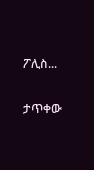ፖሊስ...

ታጥቀው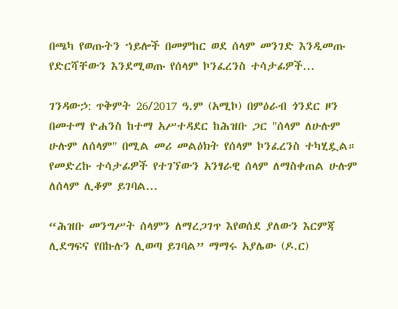በጫካ የወጡትን ኀይሎች በመምከር ወደ ሰላም መንገድ እንዲመጡ የድርሻቸውን እንደሚወጡ የሰላም ኮንፈረንስ ተሳታፊዎች...

ገንዳውኃ: ጥቅምት 26/2017 ዓ.ም (አሚኮ) በምዕራብ ጎንደር ዞን በመተማ ዮሐንስ ከተማ አሥተዳደር ከሕዝቡ ጋር "ሰላም ለሁሉም ሁሉም ለሰላም" በሚል መሪ መልዕክት የሰላም ኮንፈረንስ ተካሂዷል። የመድረኩ ተሳታፊዎች የተገኘውን አንፃራዊ ሰላም ለማስቀጠል ሁሉም ለሰላም ሊቆም ይገባል...

“ሕዝቡ መንግሥት ሰላምን ለማረጋገጥ እየወሰደ ያለውን እርምጃ ሊደግፍና የበኩሉን ሊወጣ ይገባል” ማማሩ አያሌው (ዶ.ር)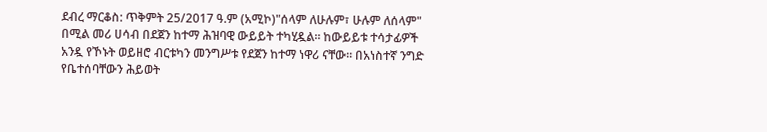ደብረ ማርቆስ: ጥቅምት 25/2017 ዓ.ም (አሚኮ)"ሰላም ለሁሉም፣ ሁሉም ለሰላም" በሚል መሪ ሀሳብ በደጀን ከተማ ሕዝባዊ ውይይት ተካሂዷል። ከውይይቱ ተሳታፊዎች አንዷ የኾኑት ወይዘሮ ብርቱካን መንግሥቱ የደጀን ከተማ ነዋሪ ናቸው። በአነስተኛ ንግድ የቤተሰባቸውን ሕይወት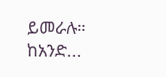ይመራሉ። ከአንድ...